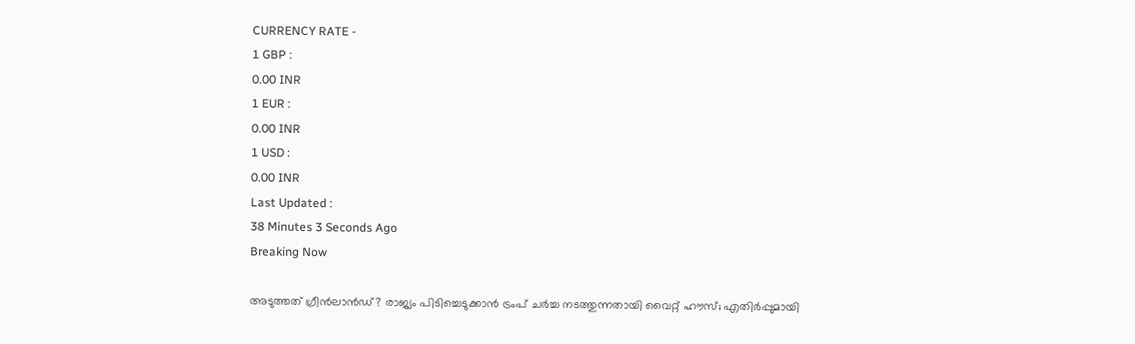CURRENCY RATE -
1 GBP :
0.00 INR
1 EUR :
0.00 INR
1 USD :
0.00 INR
Last Updated :
38 Minutes 3 Seconds Ago
Breaking Now

അടുത്തത് ഗ്രീന്‍ലാന്‍ഡ്? രാജ്യം പിടിച്ചെടുക്കാന്‍ ട്രംപ് ചര്‍ച്ച നടത്തുന്നതായി വൈറ്റ് ഹൗസ്; എതിര്‍പ്പുമായി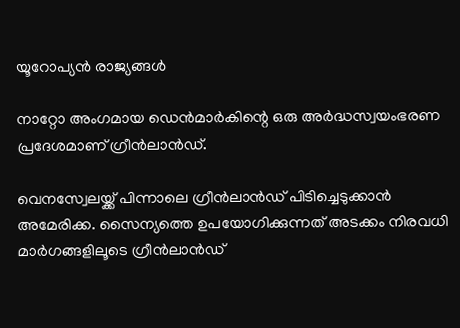യൂറോപ്യന്‍ രാജ്യങ്ങള്‍

നാറ്റോ അംഗമായ ഡെന്‍മാര്‍കിന്റെ ഒരു അര്‍ദ്ധസ്വയംഭരണ പ്രദേശമാണ് ഗ്രീന്‍ലാന്‍ഡ്.

വെനസ്വേലയ്ക്ക് പിന്നാലെ ഗ്രീന്‍ലാന്‍ഡ് പിടിച്ചെടുക്കാന്‍ അമേരിക്ക. സൈന്യത്തെ ഉപയോഗിക്കുന്നത് അടക്കം നിരവധി മാര്‍ഗങ്ങളിലൂടെ ഗ്രീന്‍ലാന്‍ഡ്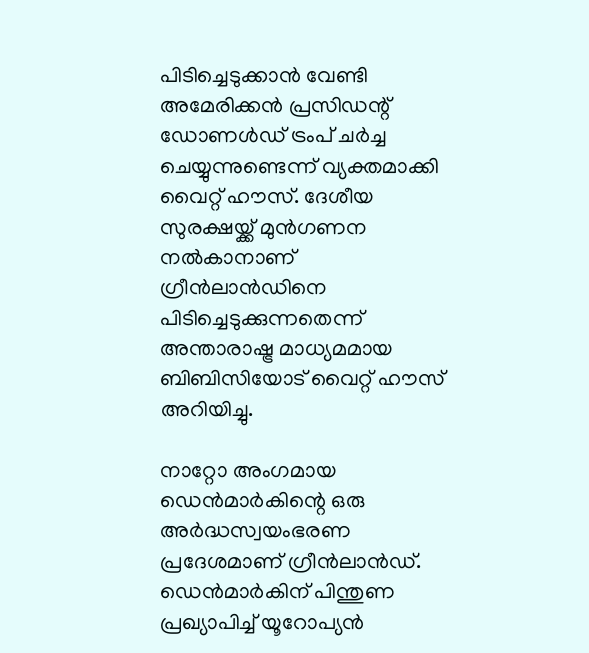പിടിച്ചെടുക്കാന്‍ വേണ്ടി അമേരിക്കന്‍ പ്രസിഡന്റ് ഡോണള്‍ഡ് ട്രംപ് ചര്‍ച്ച ചെയ്യുന്നുണ്ടെന്ന് വ്യക്തമാക്കി വൈറ്റ് ഹൗസ്. ദേശീയ സുരക്ഷയ്ക്ക് മുന്‍ഗണന നല്‍കാനാണ് ഗ്രീന്‍ലാന്‍ഡിനെ പിടിച്ചെടുക്കുന്നതെന്ന് അന്താരാഷ്ട്ര മാധ്യമമായ ബിബിസിയോട് വൈറ്റ് ഹൗസ് അറിയിച്ചു.

നാറ്റോ അംഗമായ ഡെന്‍മാര്‍കിന്റെ ഒരു അര്‍ദ്ധസ്വയംഭരണ പ്രദേശമാണ് ഗ്രീന്‍ലാന്‍ഡ്. ഡെന്‍മാര്‍കിന് പിന്തുണ പ്രഖ്യാപിച്ച് യൂറോപ്യന്‍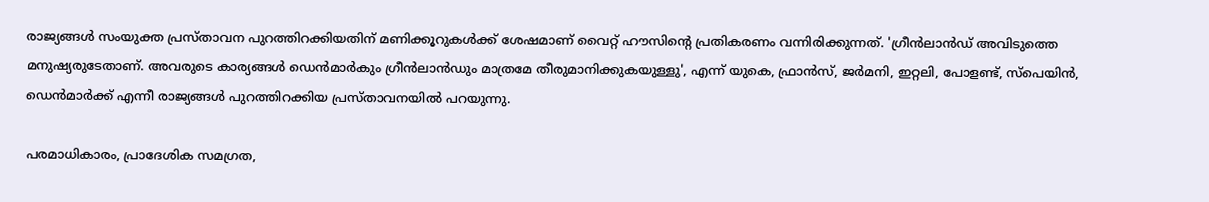രാജ്യങ്ങള്‍ സംയുക്ത പ്രസ്താവന പുറത്തിറക്കിയതിന് മണിക്കൂറുകള്‍ക്ക് ശേഷമാണ് വൈറ്റ് ഹൗസിന്റെ പ്രതികരണം വന്നിരിക്കുന്നത്. 'ഗ്രീന്‍ലാന്‍ഡ് അവിടുത്തെ മനുഷ്യരുടേതാണ്. അവരുടെ കാര്യങ്ങള്‍ ഡെന്‍മാര്‍കും ഗ്രീന്‍ലാന്‍ഡും മാത്രമേ തീരുമാനിക്കുകയുള്ളു', എന്ന് യുകെ, ഫ്രാന്‍സ്, ജര്‍മനി, ഇറ്റലി, പോളണ്ട്, സ്പെയിന്‍, ഡെന്‍മാര്‍ക്ക് എന്നീ രാജ്യങ്ങള്‍ പുറത്തിറക്കിയ പ്രസ്താവനയില്‍ പറയുന്നു.

പരമാധികാരം, പ്രാദേശിക സമഗ്രത,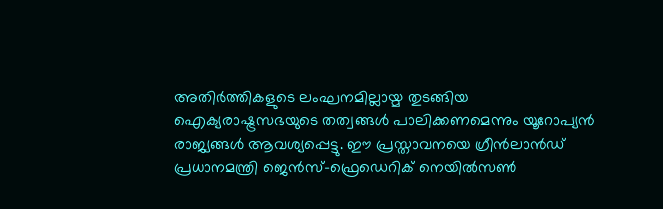അതിര്‍ത്തികളുടെ ലംഘനമില്ലായ്മ തുടങ്ങിയ ഐക്യരാഷ്ട്രസഭയുടെ തത്വങ്ങള്‍ പാലിക്കണമെന്നും യൂറോപ്യന്‍ രാജ്യങ്ങള്‍ ആവശ്യപ്പെട്ടു. ഈ പ്രസ്താവനയെ ഗ്രീന്‍ലാന്‍ഡ് പ്രധാനമന്ത്രി ജെന്‍സ്-ഫ്രെഡെറിക് നെയില്‍സണ്‍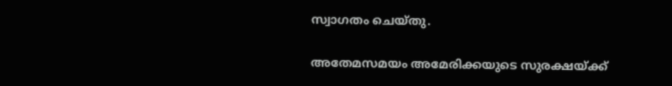സ്വാഗതം ചെയ്തു.

അതേമസമയം അമേരിക്കയുടെ സുരക്ഷയ്ക്ക്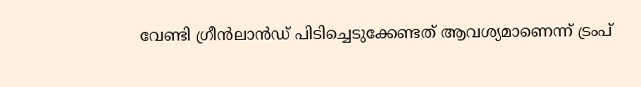വേണ്ടി ഗ്രീന്‍ലാന്‍ഡ് പിടിച്ചെടുക്കേണ്ടത് ആവശ്യമാണെന്ന് ട്രംപ്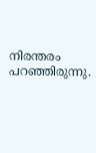നിരന്തരം പറഞ്ഞിരുന്നു.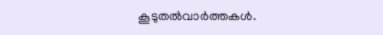കൂടുതല്‍വാര്‍ത്തകള്‍.